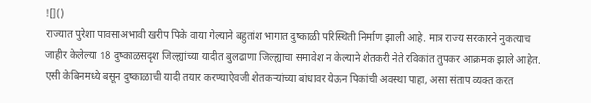![]()
राज्यात पुरेशा पावसाअभावी खरीप पिके वाया गेल्याने बहुतांश भागात दुष्काळी परिस्थिती निर्माण झाली आहे. मात्र राज्य सरकारने नुकत्याच जाहीर केलेल्या 18 दुष्काळसदृश जिल्ह्यांच्या यादीत बुलढाणा जिल्ह्याचा समावेश न केल्याने शेतकरी नेते रविकांत तुपकर आक्रमक झाले आहेत. एसी केबिनमध्ये बसून दुष्काळाची यादी तयार करण्याऐवजी शेतकऱ्यांच्या बांधावर येऊन पिकांची अवस्था पाहा, असा संताप व्यक्त करत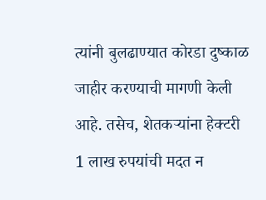त्यांनी बुलढाण्यात कोरडा दुष्काळ जाहीर करण्याची मागणी केली आहे. तसेच, शेतकऱ्यांना हेक्टरी 1 लाख रुपयांची मदत न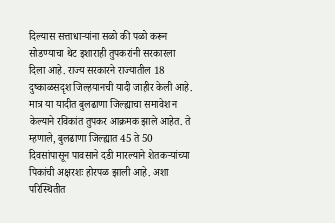दिल्यास सत्ताधाऱ्यांना सळो की पळो करून सोडण्याचा थेट इशाराही तुपकरांनी सरकारला दिला आहे. राज्य सरकारने राज्यातील 18 दुष्काळसदृश जिल्हयानची यादी जाहीर केली आहे. मात्र या यादीत बुलढाणा जिल्ह्याचा समावेश न केल्याने रविकांत तुपकर आक्रमक झाले आहेत. ते म्हणाले, बुलढाणा जिल्ह्यात 45 ते 50 दिवसांपासून पावसाने दडी मारल्याने शेतकऱ्यांच्या पिकांची अक्षरशः होरपळ झाली आहे. अशा परिस्थितीत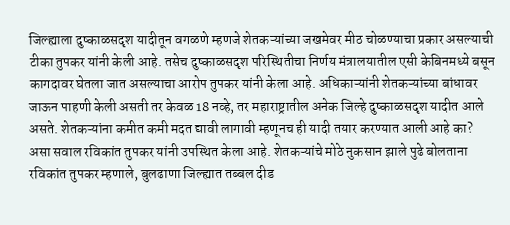जिल्ह्याला दुष्काळसदृश यादीतून वगळणे म्हणजे शेतकऱ्यांच्या जखमेवर मीठ चोळण्याचा प्रकार असल्याची टीका तुपकर यांनी केली आहे. तसेच दुष्काळसदृश परिस्थितीचा निर्णय मंत्रालयातील एसी केबिनमध्ये बसून कागदावर घेतला जात असल्याचा आरोप तुपकर यांनी केला आहे. अधिकाऱ्यांनी शेतकऱ्यांच्या बांधावर जाऊन पाहणी केली असती तर केवळ 18 नव्हे, तर महाराष्ट्रातील अनेक जिल्हे दुष्काळसदृश यादीत आले असते. शेतकऱ्यांना कमीत कमी मदत द्यावी लागावी म्हणूनच ही यादी तयार करण्यात आली आहे का? असा सवाल रविकांत तुपकर यांनी उपस्थित केला आहे. शेतकऱ्यांचे मोठे नुकसान झाले पुढे बोलताना रविकांत तुपकर म्हणाले, बुलढाणा जिल्ह्यात तब्बल दीड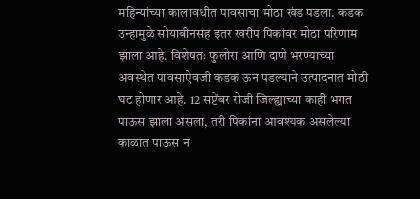महिन्यांच्या कालावधीत पावसाचा मोठा खंड पडला. कडक उन्हामुळे सोयाबीनसह इतर खरीप पिकांवर मोठा परिणाम झाला आहे. विशेषतः फुलोरा आणि दाणे भरण्याच्या अवस्थेत पावसाऐवजी कडक ऊन पडल्याने उत्पादनात मोठी घट होणार आहे. 12 सप्टेंबर रोजी जिल्ह्याच्या काही भगत पाऊस झाला असला, तरी पिकांना आवश्यक असलेल्या काळात पाऊस न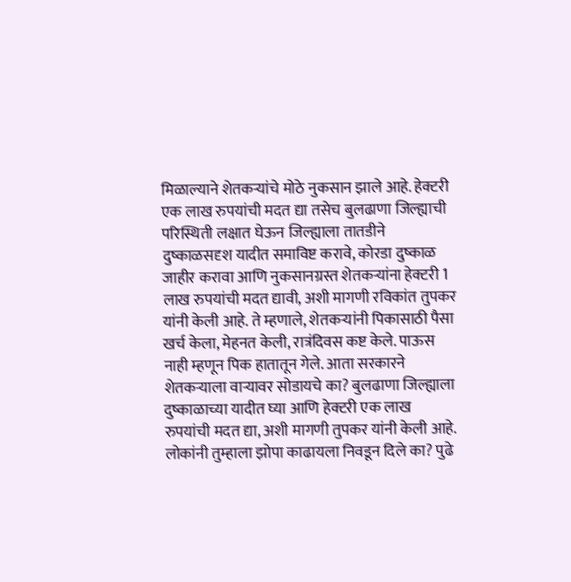मिळाल्याने शेतकऱ्यांचे मोठे नुकसान झाले आहे. हेक्टरी एक लाख रुपयांची मदत द्या तसेच बुलढाणा जिल्ह्याची परिस्थिती लक्षात घेऊन जिल्ह्याला तातडीने दुष्काळसदृश यादीत समाविष्ट करावे, कोरडा दुष्काळ जाहीर करावा आणि नुकसानग्रस्त शेतकऱ्यांना हेक्टरी 1 लाख रुपयांची मदत द्यावी, अशी मागणी रविकांत तुपकर यांनी केली आहे. ते म्हणाले, शेतकऱ्यांनी पिकासाठी पैसा खर्च केला, मेहनत केली, रात्रंदिवस कष्ट केले. पाऊस नाही म्हणून पिक हातातून गेले. आता सरकारने शेतकऱ्याला वाऱ्यावर सोडायचे का? बुलढाणा जिल्ह्याला दुष्काळाच्या यादीत घ्या आणि हेक्टरी एक लाख रुपयांची मदत द्या, अशी मागणी तुपकर यांनी केली आहे. लोकांनी तुम्हाला झोपा काढायला निवडून दिले का? पुढे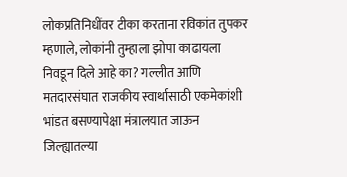लोकप्रतिनिधींवर टीका करताना रविकांत तुपकर म्हणाले, लोकांनी तुम्हाला झोपा काढायला निवडून दिले आहे का? गल्लीत आणि मतदारसंघात राजकीय स्वार्थासाठी एकमेकांशी भांडत बसण्यापेक्षा मंत्रालयात जाऊन जिल्ह्यातल्या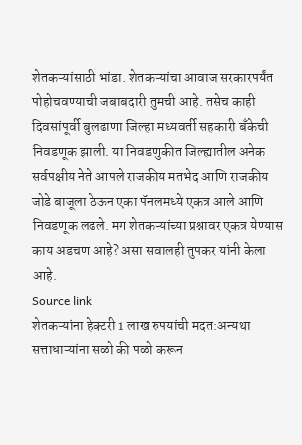शेतकऱ्यांसाठी भांडा. शेतकऱ्यांचा आवाज सरकारपर्यंत पोहोचवण्याची जबाबदारी तुमची आहे. तसेच काही दिवसांपूर्वी बुलढाणा जिल्हा मध्यवर्ती सहकारी बँकेची निवडणूक झाली. या निवडणुकीत जिल्ह्यातील अनेक सर्वपक्षीय नेते आपले राजकीय मतभेद आणि राजकीय जोडे बाजूला ठेऊन एका पॅनलमध्ये एकत्र आले आणि निवडणूक लढले. मग शेतकऱ्यांच्या प्रश्नावर एकत्र येण्यास काय अडचण आहे? असा सवालही तुपकर यांनी केला आहे.
Source link
शेतकऱ्यांना हेक्टरी 1 लाख रुपयांची मदत:अन्यथा सत्ताधाऱ्यांना सळो की पळो करून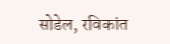सोडेल, रविकांत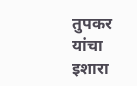तुपकर यांचा इशारा